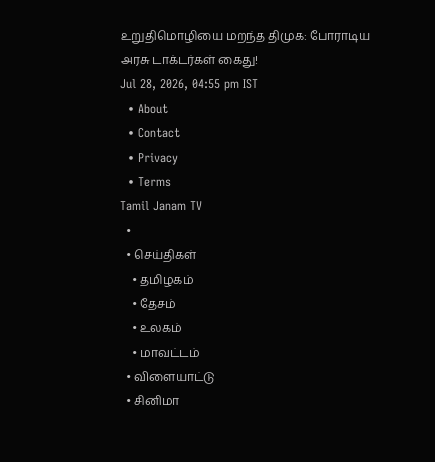உறுதிமொழியை மறந்த திமுக: போராடிய அரசு டாக்டர்கள் கைது!
Jul 28, 2026, 04:55 pm IST
  • About
  • Contact
  • Privacy
  • Terms
Tamil Janam TV
  •
  • செய்திகள்
    • தமிழகம்
    • தேசம்
    • உலகம்
    • மாவட்டம்
  • விளையாட்டு
  • சினிமா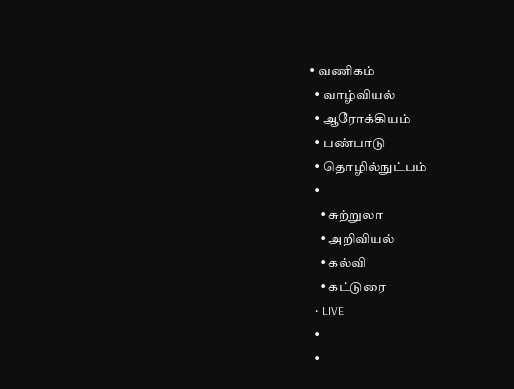• வணிகம்
  • வாழ்வியல்
  • ஆரோக்கியம்
  • பண்பாடு
  • தொழில்நுட்பம்
  •
    • சுற்றுலா
    • அறிவியல்
    • கல்வி
    • கட்டுரை
  • LIVE
  •
  •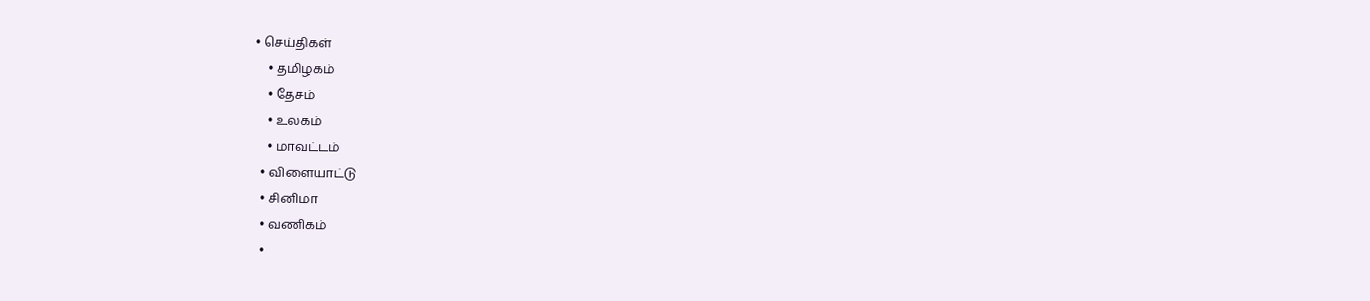• செய்திகள்
    • தமிழகம்
    • தேசம்
    • உலகம்
    • மாவட்டம்
  • விளையாட்டு
  • சினிமா
  • வணிகம்
  •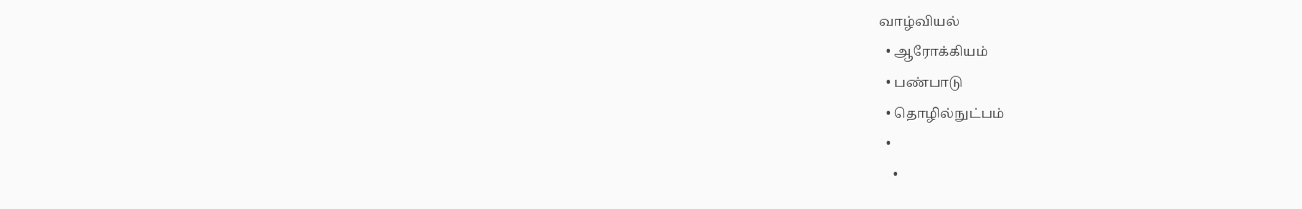வாழ்வியல்
  • ஆரோக்கியம்
  • பண்பாடு
  • தொழில்நுட்பம்
  •
    •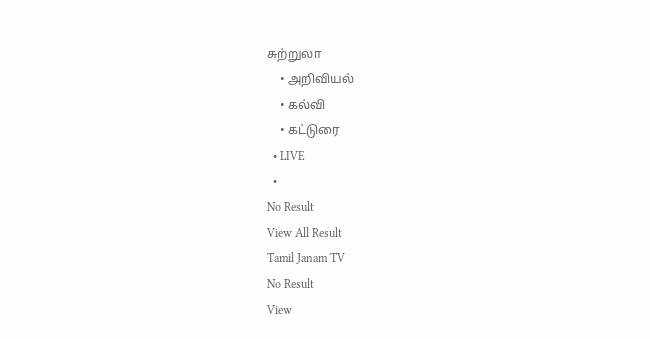சுற்றுலா
    • அறிவியல்
    • கல்வி
    • கட்டுரை
  • LIVE
  •
No Result
View All Result
Tamil Janam TV
No Result
View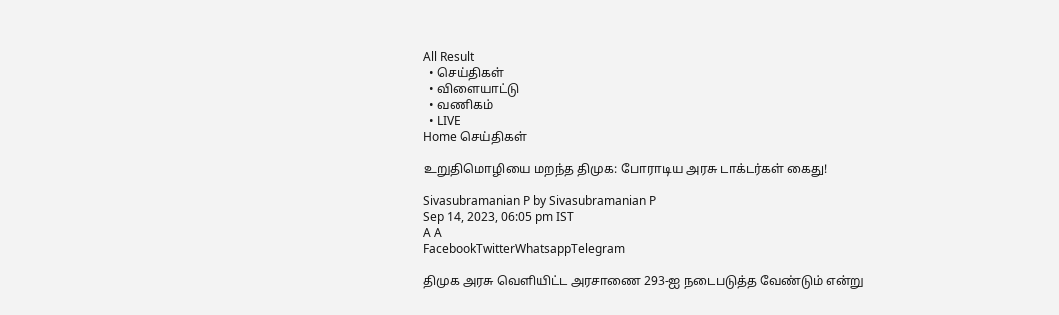All Result
  • செய்திகள்
  • விளையாட்டு
  • வணிகம்
  • LIVE
Home செய்திகள்

உறுதிமொழியை மறந்த திமுக: போராடிய அரசு டாக்டர்கள் கைது!

Sivasubramanian P by Sivasubramanian P
Sep 14, 2023, 06:05 pm IST
A A
FacebookTwitterWhatsappTelegram

திமுக அரசு வெளியிட்ட அரசாணை 293-ஐ நடைபடுத்த வேண்டும் என்று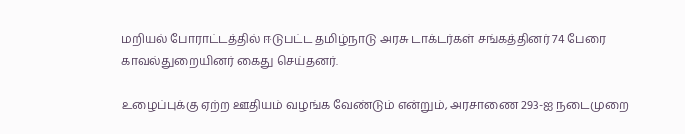மறியல் போராட்டத்தில் ஈடுபட்ட தமிழ்நாடு அரசு டாக்டர்கள் சங்கத்தினர் 74 பேரை காவல்துறையினர் கைது செய்தனர்.

உழைப்புக்கு ஏற்ற ஊதியம் வழங்க வேண்டும் என்றும், அரசாணை 293-ஐ நடைமுறை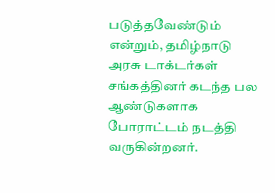படுத்தவேண்டும் என்றும், தமிழ்நாடு அரசு டாக்டர்கள் சங்கத்தினர் கடந்த பல ஆண்டுகளாக போராட்டம் நடத்தி வருகின்றனர்.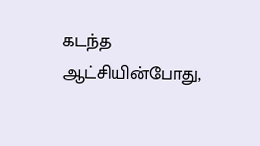கடந்த ஆட்சியின்போது,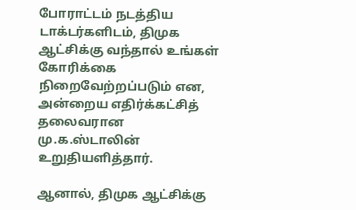போராட்டம் நடத்திய டாக்டர்களிடம், திமுக ஆட்சிக்கு வந்தால் உங்கள் கோரிக்கை நிறைவேற்றப்படும் என, அன்றைய எதிர்க்கட்சித் தலைவரான மு.க.ஸ்டாலின் உறுதியளித்தார்.

ஆனால், திமுக ஆட்சிக்கு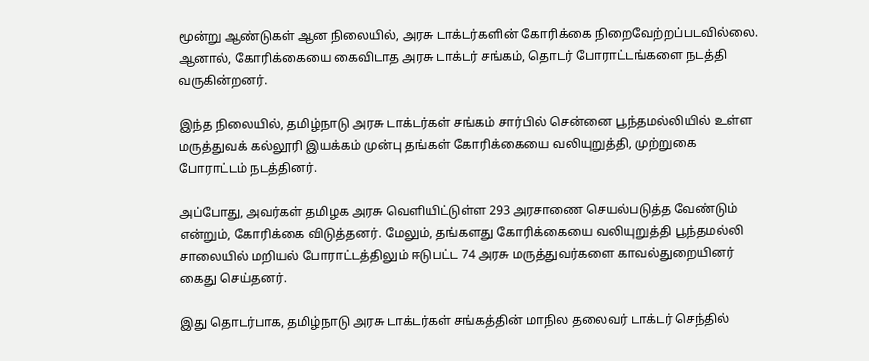மூன்று ஆண்டுகள் ஆன நிலையில், அரசு டாக்டர்களின் கோரிக்கை நிறைவேற்றப்படவில்லை. ஆனால், கோரிக்கையை கைவிடாத அரசு டாக்டர் சங்கம், தொடர் போராட்டங்களை நடத்தி வருகின்றனர்.

இந்த நிலையில், தமிழ்நாடு அரசு டாக்டர்கள் சங்கம் சார்பில் சென்னை பூந்தமல்லியில் உள்ள மருத்துவக் கல்லூரி இயக்கம் முன்பு தங்கள் கோரிக்கையை வலியுறுத்தி, முற்றுகை போராட்டம் நடத்தினர்.

அப்போது, அவர்கள் தமிழக அரசு வெளியிட்டுள்ள 293 அரசாணை செயல்படுத்த வேண்டும் என்றும், கோரிக்கை விடுத்தனர். மேலும், தங்களது கோரிக்கையை வலியுறுத்தி பூந்தமல்லி சாலையில் மறியல் போராட்டத்திலும் ஈடுபட்ட 74 அரசு மருத்துவர்களை காவல்துறையினர் கைது செய்தனர்.

இது தொடர்பாக, தமிழ்நாடு அரசு டாக்டர்கள் சங்கத்தின் மாநில தலைவர் டாக்டர் செந்தில்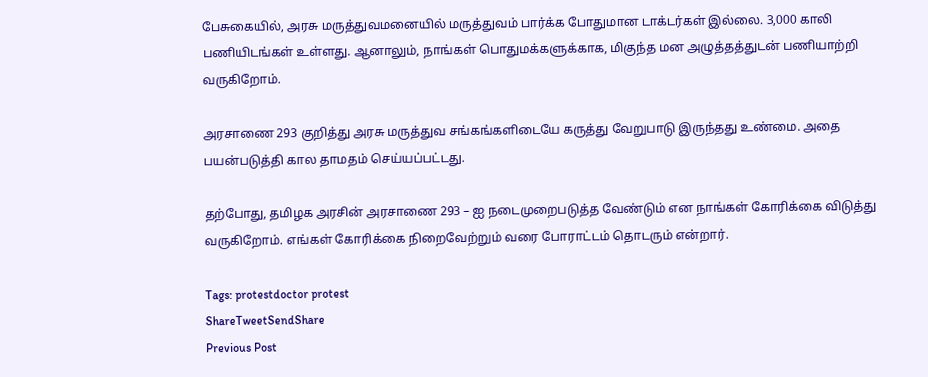பேசுகையில், அரசு மருத்துவமனையில் மருத்துவம் பார்க்க போதுமான டாக்டர்கள் இல்லை. 3,000 காலி பணியிடங்கள் உள்ளது. ஆனாலும், நாங்கள் பொதுமக்களுக்காக, மிகுந்த மன அழுத்தத்துடன் பணியாற்றி வருகிறோம்.

அரசாணை 293 குறித்து அரசு மருத்துவ சங்கங்களிடையே கருத்து வேறுபாடு இருந்தது உண்மை. அதை பயன்படுத்தி கால தாமதம் செய்யப்பட்டது.

தற்போது, தமிழக அரசின் அரசாணை 293 – ஐ நடைமுறைபடுத்த வேண்டும் என நாங்கள் கோரிக்கை விடுத்து வருகிறோம். எங்கள் கோரிக்கை நிறைவேற்றும் வரை போராட்டம் தொடரும் என்றார்.

Tags: protestdoctor protest
ShareTweetSendShare
Previous Post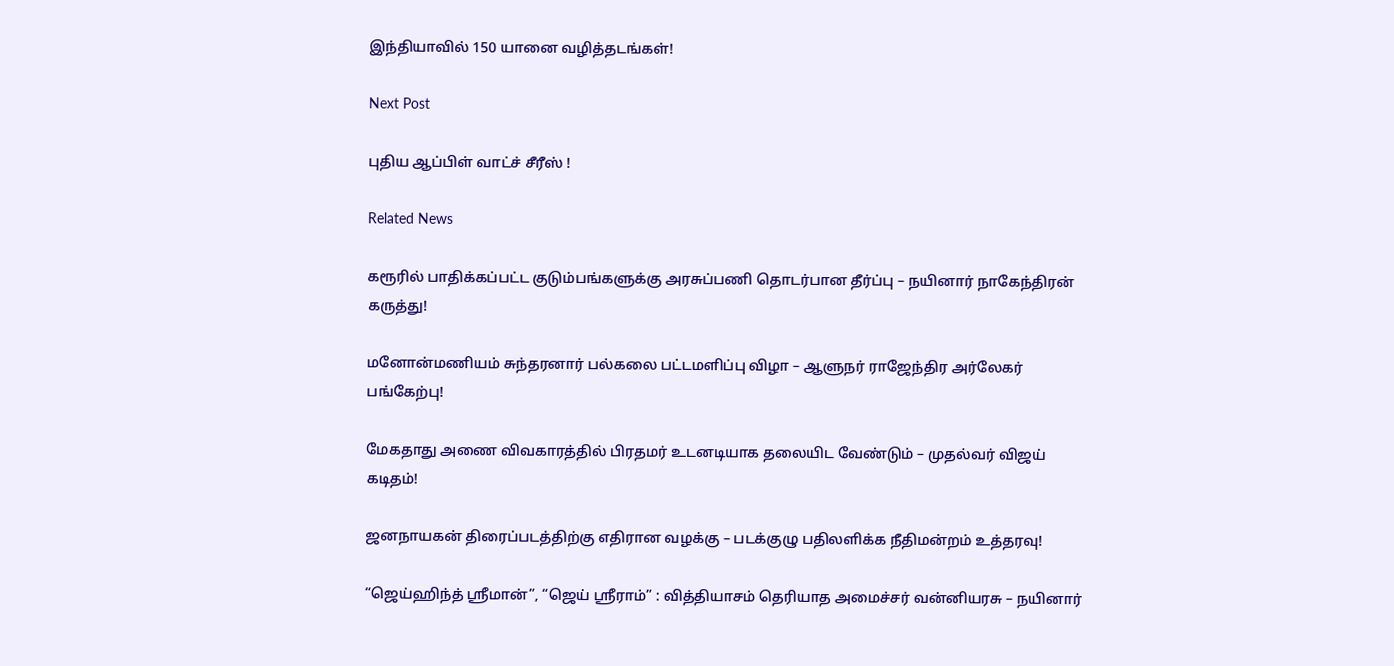இந்தியாவில் 150 யானை வழித்தடங்கள்!

Next Post

புதிய ஆப்பிள் வாட்ச் சீரீஸ் !

Related News

கரூரில் பாதிக்கப்பட்ட குடும்பங்களுக்கு அரசுப்பணி தொடர்பான தீர்ப்பு – நயினார் நாகேந்திரன் கருத்து!

மனோன்மணியம் சுந்தரனார் பல்கலை பட்டமளிப்பு விழா – ஆளுநர் ராஜேந்திர அர்லேகர் பங்கேற்பு!

மேகதாது அணை விவகாரத்தில் பிரதமர் உடனடியாக தலையிட வேண்டும் – முதல்வர் விஜய் கடிதம்!

ஜனநாயகன் திரைப்படத்திற்கு எதிரான வழக்கு – படக்குழு பதிலளிக்க நீதிமன்றம் உத்தரவு!

“ஜெய்ஹிந்த் ஸ்ரீமான்”, “ஜெய் ஸ்ரீராம்” : வித்தியாசம் தெரியாத அமைச்சர் வன்னியரசு – நயினார்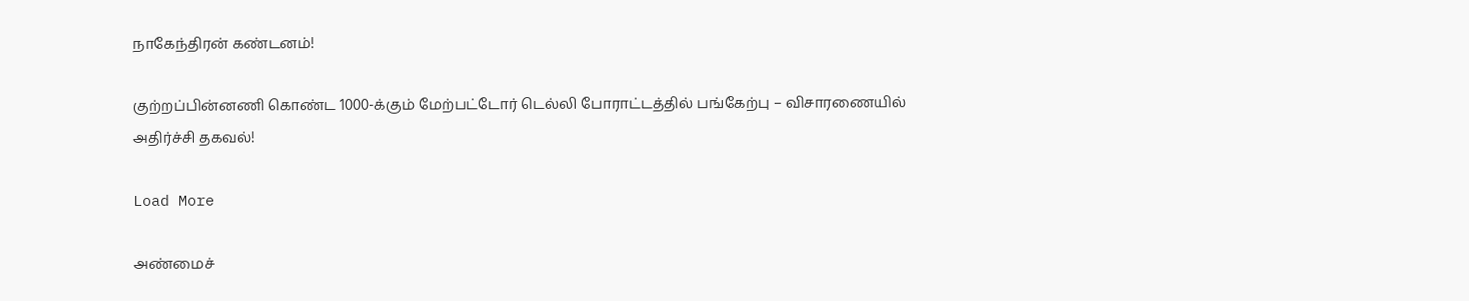நாகேந்திரன் கண்டனம்!

குற்றப்பின்னணி கொண்ட 1000-க்கும் மேற்பட்டோர் டெல்லி போராட்டத்தில் பங்கேற்பு – விசாரணையில் அதிர்ச்சி தகவல்!

Load More

அண்மைச்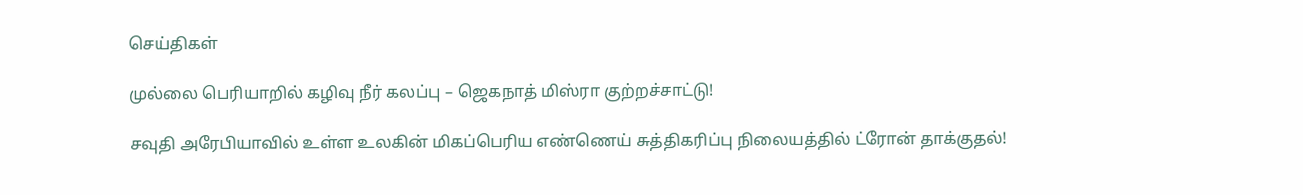செய்திகள்

முல்லை பெரியாறில் கழிவு நீர் கலப்பு – ஜெகநாத் மிஸ்ரா குற்றச்சாட்டு!

சவுதி அரேபியாவில் உள்ள உலகின் மிகப்பெரிய எண்ணெய் சுத்திகரிப்பு நிலையத்தில் ட்ரோன் தாக்குதல்!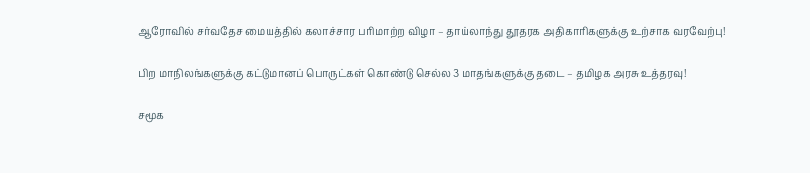ஆரோவில் சர்வதேச மையத்தில் கலாச்சார பரிமாற்ற விழா – தாய்லாந்து தூதரக அதிகாரிகளுக்கு உற்சாக வரவேற்பு!

பிற மாநிலங்களுக்கு கட்டுமானப் பொருட்கள் கொண்டு செல்ல 3 மாதங்களுக்கு தடை – தமிழக அரசு உத்தரவு!

சமூக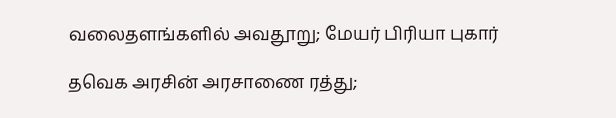வலைதளங்களில் அவதூறு; மேயர் பிரியா புகார்

தவெக அரசின் அரசாணை ரத்து;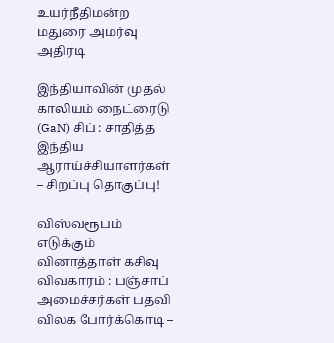உயர்நீதிமன்ற மதுரை அமர்வு அதிரடி

இந்தியாவின் முதல் காலியம் நைட்ரைடு (GaN) சிப் : சாதித்த இந்திய ஆராய்ச்சியாளர்கள் – சிறப்பு தொகுப்பு!

விஸ்வரூபம் எடுக்கும் வினாத்தாள் கசிவு விவகாரம் : பஞ்சாப் அமைச்சர்கள் பதவி விலக போர்க்கொடி –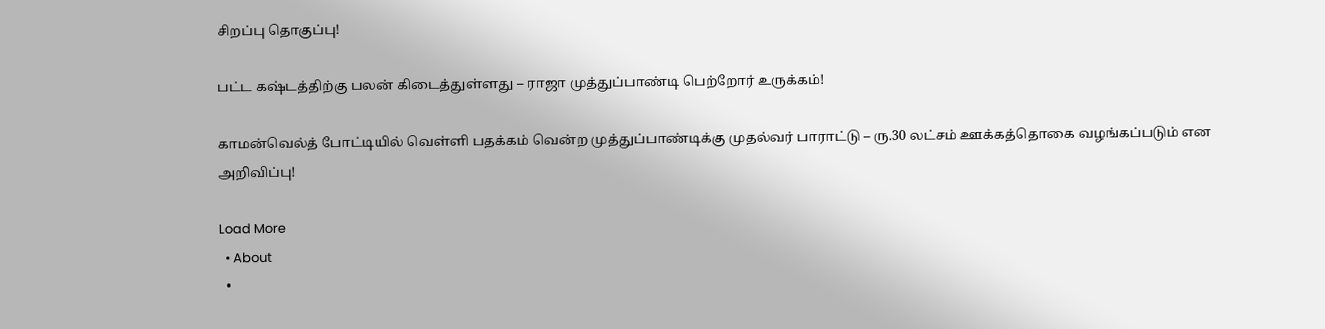சிறப்பு தொகுப்பு!

பட்ட கஷ்டத்திற்கு பலன் கிடைத்துள்ளது – ராஜா முத்துப்பாண்டி பெற்றோர் உருக்கம்!

காமன்வெல்த் போட்டியில் வெள்ளி பதக்கம் வென்ற முத்துப்பாண்டிக்கு முதல்வர் பாராட்டு – ரு.30 லட்சம் ஊக்கத்தொகை வழங்கப்படும் என அறிவிப்பு!

Load More
  • About
  •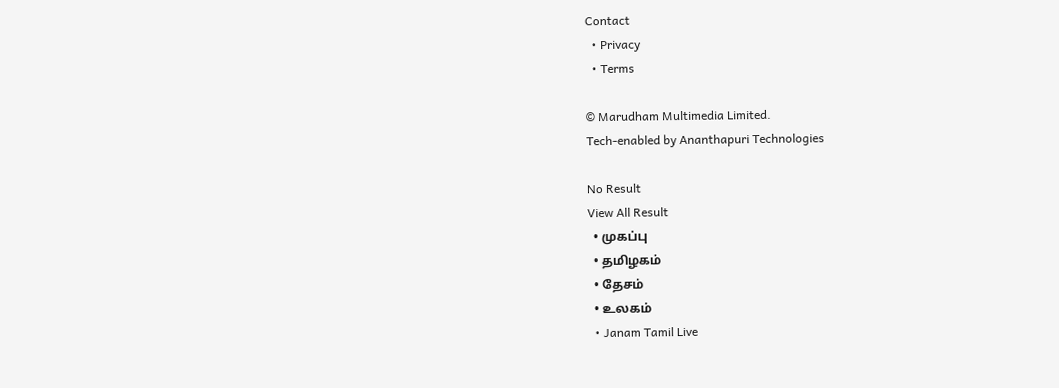Contact
  • Privacy
  • Terms

© Marudham Multimedia Limited.
Tech-enabled by Ananthapuri Technologies

No Result
View All Result
  • முகப்பு
  • தமிழகம்
  • தேசம்
  • உலகம்
  • Janam Tamil Live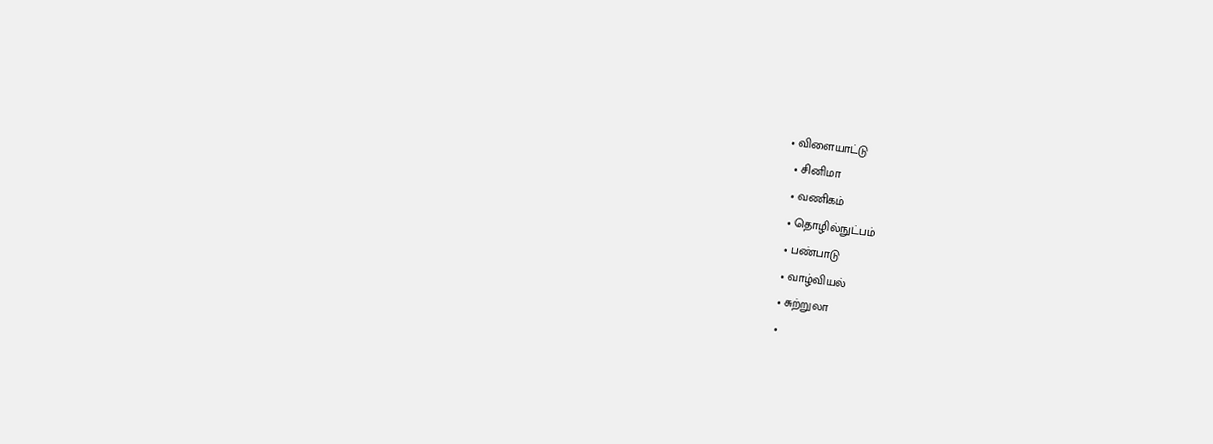• விளையாட்டு
  • சினிமா
  • வணிகம்
  • தொழில்நுட்பம்
  • பண்பாடு
  • வாழ்வியல்
  • சுற்றுலா
  •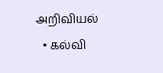அறிவியல்
  • கல்வி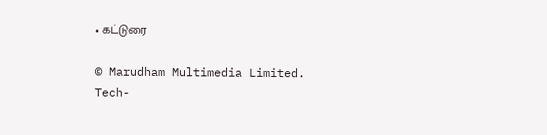• கட்டுரை

© Marudham Multimedia Limited.
Tech-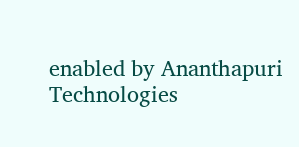enabled by Ananthapuri Technologies